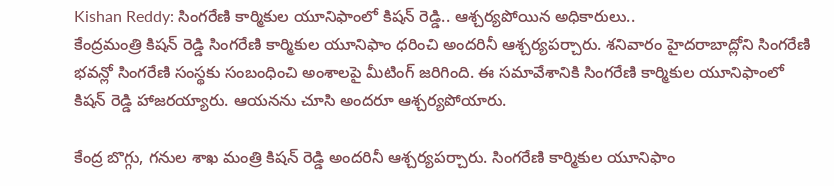Kishan Reddy: సింగరేణి కార్మికుల యూనిఫాంలో కిషన్ రెడ్డి.. ఆశ్చర్యపోయిన అధికారులు..
కేంద్రమంత్రి కిషన్ రెడ్డి సింగరేణి కార్మికుల యూనిఫాం ధరించి అందరినీ ఆశ్చర్యపర్చారు. శనివారం హైదరాబాద్లోని సింగరేణి భవన్లో సింగరేణి సంస్థకు సంబంధించి అంశాలపై మీటింగ్ జరిగింది. ఈ సమావేశానికి సింగరేణి కార్మికుల యూనిఫాంలో కిషన్ రెడ్డి హాజరయ్యారు. ఆయనను చూసి అందరూ ఆశ్చర్యపోయారు.

కేంద్ర బొగ్గు, గనుల శాఖ మంత్రి కిషన్ రెడ్డి అందరినీ ఆశ్చర్యపర్చారు. సింగరేణి కార్మికుల యూనిఫాం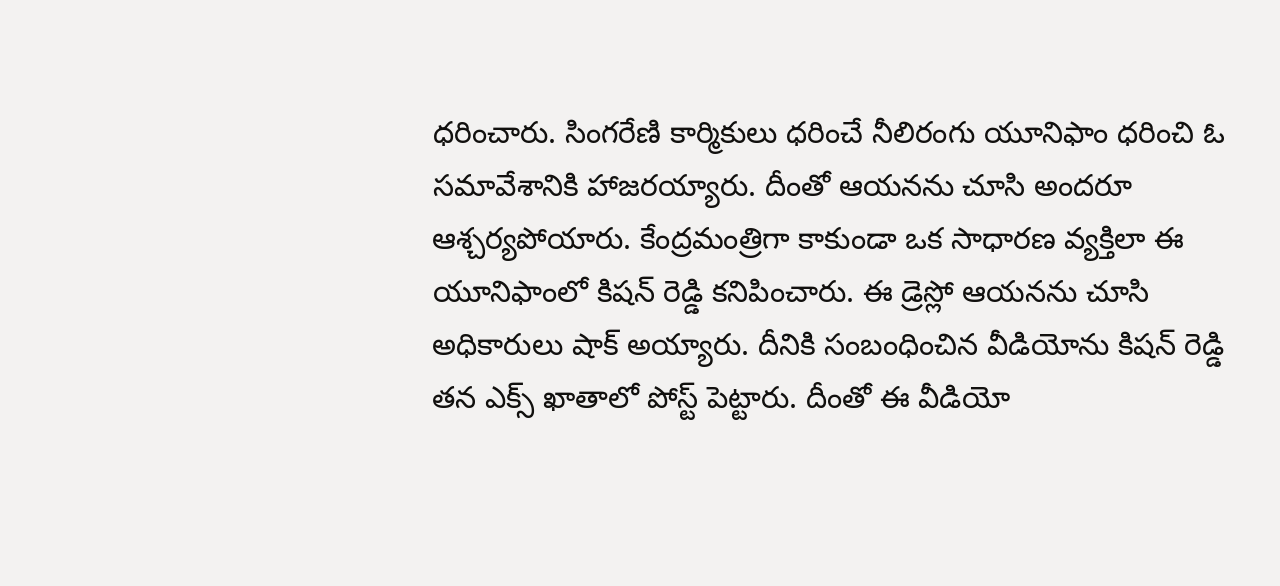ధరించారు. సింగరేణి కార్మికులు ధరించే నీలిరంగు యూనిఫాం ధరించి ఓ సమావేశానికి హాజరయ్యారు. దీంతో ఆయనను చూసి అందరూ ఆశ్చర్యపోయారు. కేంద్రమంత్రిగా కాకుండా ఒక సాధారణ వ్యక్తిలా ఈ యూనిఫాంలో కిషన్ రెడ్డి కనిపించారు. ఈ డ్రెస్లో ఆయనను చూసి అధికారులు షాక్ అయ్యారు. దీనికి సంబంధించిన వీడియోను కిషన్ రెడ్డి తన ఎక్స్ ఖాతాలో పోస్ట్ పెట్టారు. దీంతో ఈ వీడియో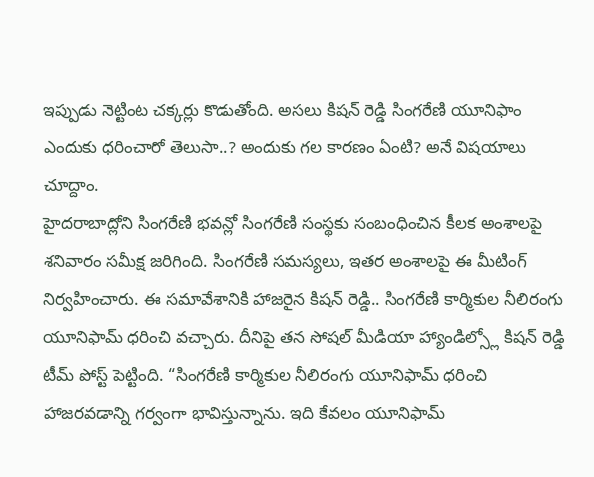ఇప్పుడు నెట్టింట చక్కర్లు కొడుతోంది. అసలు కిషన్ రెడ్డి సింగరేణి యూనిఫాం ఎందుకు ధరించారో తెలుసా..? అందుకు గల కారణం ఏంటి? అనే విషయాలు చూద్దాం.
హైదరాబాద్లోని సింగరేణి భవన్లో సింగరేణి సంస్థకు సంబంధించిన కీలక అంశాలపై శనివారం సమీక్ష జరిగింది. సింగరేణి సమస్యలు, ఇతర అంశాలపై ఈ మీటింగ్ నిర్వహించారు. ఈ సమావేశానికి హాజరైన కిషన్ రెడ్డి.. సింగరేణి కార్మికుల నీలిరంగు యూనిఫామ్ ధరించి వచ్చారు. దీనిపై తన సోషల్ మీడియా హ్యాండిల్స్లో కిషన్ రెడ్డి టీమ్ పోస్ట్ పెట్టింది. “సింగరేణి కార్మికుల నీలిరంగు యూనిఫామ్ ధరించి హాజరవడాన్ని గర్వంగా భావిస్తున్నాను. ఇది కేవలం యూనిఫామ్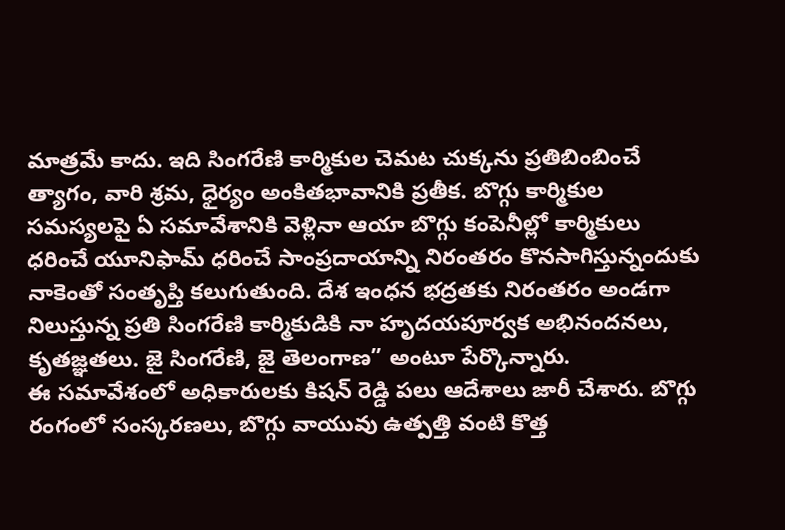మాత్రమే కాదు. ఇది సింగరేణి కార్మికుల చెమట చుక్కను ప్రతిబింబించే త్యాగం, వారి శ్రమ, ధైర్యం అంకితభావానికి ప్రతీక. బొగ్గు కార్మికుల సమస్యలపై ఏ సమావేశానికి వెళ్లినా ఆయా బొగ్గు కంపెనీల్లో కార్మికులు ధరించే యూనిఫామ్ ధరించే సాంప్రదాయాన్ని నిరంతరం కొనసాగిస్తున్నందుకు నాకెంతో సంతృప్తి కలుగుతుంది. దేశ ఇంధన భద్రతకు నిరంతరం అండగా నిలుస్తున్న ప్రతి సింగరేణి కార్మికుడికి నా హృదయపూర్వక అభినందనలు, కృతజ్ఞతలు. జై సింగరేణి, జై తెలంగాణ” అంటూ పేర్కొన్నారు.
ఈ సమావేశంలో అధికారులకు కిషన్ రెడ్డి పలు ఆదేశాలు జారీ చేశారు. బొగ్గు రంగంలో సంస్కరణలు, బొగ్గు వాయువు ఉత్పత్తి వంటి కొత్త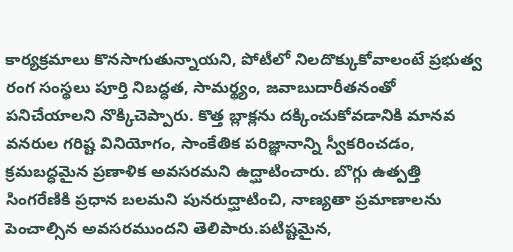కార్యక్రమాలు కొనసాగుతున్నాయని, పోటీలో నిలదొక్కుకోవాలంటే ప్రభుత్వ రంగ సంస్థలు పూర్తి నిబద్ధత, సామర్థ్యం, జవాబుదారీతనంతో పనిచేయాలని నొక్కిచెప్పారు. కొత్త బ్లాక్లను దక్కించుకోవడానికి మానవ వనరుల గరిష్ట వినియోగం, సాంకేతిక పరిజ్ఞానాన్ని స్వీకరించడం, క్రమబద్ధమైన ప్రణాళిక అవసరమని ఉద్ఘాటించారు. బొగ్గు ఉత్పత్తి సింగరేణికి ప్రధాన బలమని పునరుద్ఘాటించి, నాణ్యతా ప్రమాణాలను పెంచాల్సిన అవసరముందని తెలిపారు.పటిష్టమైన,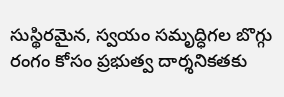సుస్థిరమైన, స్వయం సమృద్ధిగల బొగ్గు రంగం కోసం ప్రభుత్వ దార్శనికతకు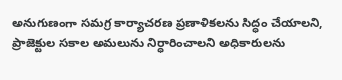అనుగుణంగా సమగ్ర కార్యాచరణ ప్రణాళికలను సిద్ధం చేయాలని, ప్రాజెక్టుల సకాల అమలును నిర్ధారించాలని అధికారులను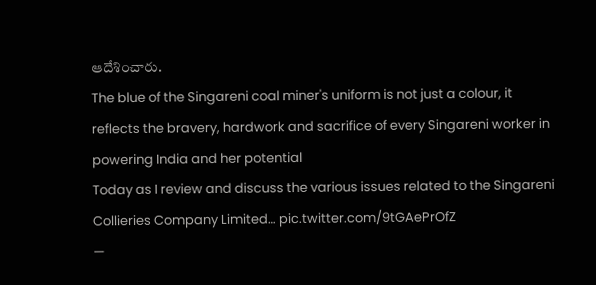ఆదేశించారు.
The blue of the Singareni coal miner's uniform is not just a colour, it reflects the bravery, hardwork and sacrifice of every Singareni worker in powering India and her potential
Today as I review and discuss the various issues related to the Singareni Collieries Company Limited… pic.twitter.com/9tGAePrOfZ
—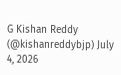G Kishan Reddy (@kishanreddybjp) July 4, 2026